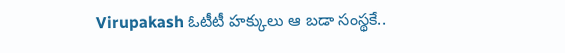Virupakash ఓటీటీ హక్కులు ఆ బడా సంస్థకే..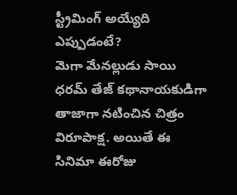స్ట్రీమింగ్ అయ్యేది ఎప్పుడంటే?
మెగా మేనల్లుడు సాయి ధరమ్ తేజ్ కథానాయకుడిగా తాజాగా నటించిన చిత్రం విరూపాక్ష. అయితే ఈ సినిమా ఈరోజు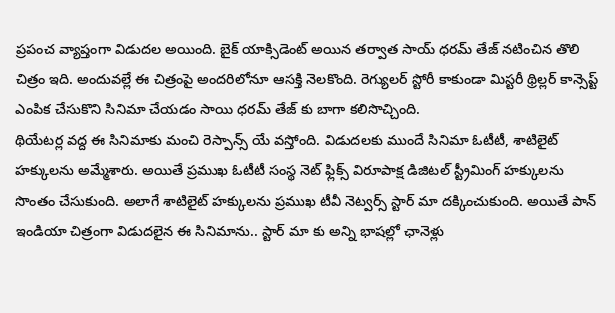ప్రపంచ వ్యాప్తంగా విడుదల అయింది. బైక్ యాక్సిడెంట్ అయిన తర్వాత సాయ్ ధరమ్ తేజ్ నటించిన తొలి చిత్రం ఇది. అందువల్లే ఈ చిత్రంపై అందరిలోనూ ఆసక్తి నెలకొంది. రెగ్యులర్ స్టోరీ కాకుండా మిస్టరీ థ్రిల్లర్ కాన్సెప్ట్ ఎంపిక చేసుకొని సినిమా చేయడం సాయి ధరమ్ తేజ్ కు బాగా కలిసొచ్చింది.
థియేటర్ల వద్ద ఈ సినిమాకు మంచి రెస్పాన్స్ యే వస్తోంది. విడుదలకు ముందే సినిమా ఓటీటీ, శాటిలైట్ హక్కులను అమ్మేశారు. అయితే ప్రముఖ ఓటీటీ సంస్థ నెట్ ఫ్లిక్స్ విరూపాక్ష డిజిటల్ స్ట్రీమింగ్ హక్కులను సొంతం చేసుకుంది. అలాగే శాటిలైట్ హక్కులను ప్రముఖ టీవీ నెట్వర్స్ స్టార్ మా దక్కించుకుంది. అయితే పాన్ ఇండియా చిత్రంగా విడుదలైన ఈ సినిమాను.. స్టార్ మా కు అన్ని భాషల్లో ఛానెళ్లు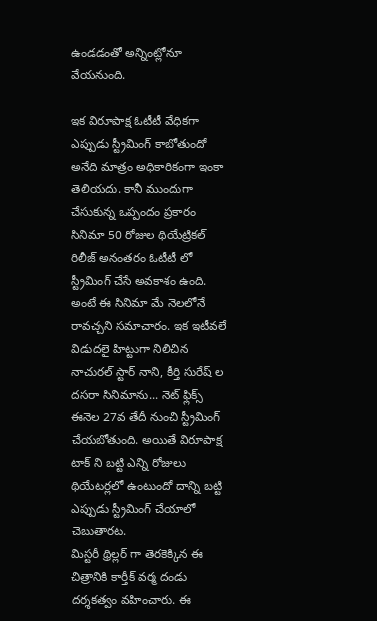ఉండడంతో అన్నింట్లోనూ వేయనుంది.

ఇక విరూపాక్ష ఓటీటీ వేధికగా ఎప్పుడు స్ట్రీమింగ్ కాబోతుందో అనేది మాత్రం అధికారికంగా ఇంకా తెలియదు. కానీ ముందుగా చేసుకున్న ఒప్పందం ప్రకారం సినిమా 50 రోజుల థియేట్రికల్ రిలీజ్ అనంతరం ఓటీటీ లో స్ట్రీమింగ్ చేసే అవకాశం ఉంది. అంటే ఈ సినిమా మే నెలలోనే రావచ్చని సమాచారం. ఇక ఇటీవలే విడుదలై హిట్టుగా నిలిచిన నాచురల్ స్టార్ నాని, కీర్తి సురేష్ ల దసరా సినిమాను... నెట్ ఫ్లిక్స్ ఈనెల 27వ తేదీ నుంచి స్ట్రీమింగ్ చేయబోతుంది. అయితే విరూపాక్ష టాక్ ని బట్టి ఎన్ని రోజులు థియేటర్లలో ఉంటుందో దాన్ని బట్టి ఎప్పుడు స్ట్రీమింగ్ చేయాలో చెబుతారట.
మిస్టరీ థ్రిల్లర్ గా తెరకెక్కిన ఈ చిత్రానికి కార్తీక్ వర్మ దండు దర్శకత్వం వహించారు. ఈ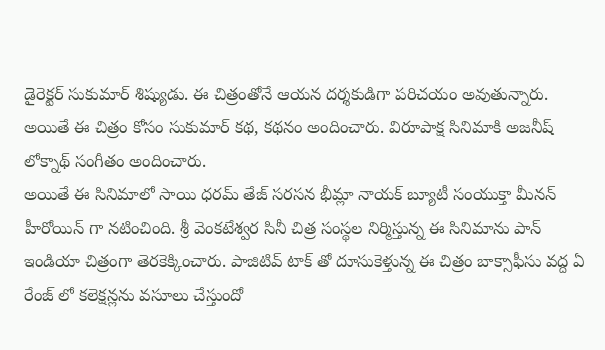డైరెక్టర్ సుకుమార్ శిష్యుడు. ఈ చిత్రంతోనే ఆయన దర్శకుడిగా పరిచయం అవుతున్నారు. అయితే ఈ చిత్రం కోసం సుకుమార్ కథ, కథనం అందించారు. విరూపాక్ష సినిమాకి అజనీష్ లోక్నాథ్ సంగీతం అందించారు.
అయితే ఈ సినిమాలో సాయి ధరమ్ తేజ్ సరసన భీమ్లా నాయక్ బ్యూటీ సంయుక్తా మీనన్ హీరోయిన్ గా నటించింది. శ్రీ వెంకటేశ్వర సినీ చిత్ర సంస్థల నిర్మిస్తున్న ఈ సినిమాను పాన్ ఇండియా చిత్రంగా తెరకెక్కించారు. పాజిటివ్ టాక్ తో దూసుకెళ్తున్న ఈ చిత్రం బాక్సాఫీసు వద్ద ఏ రేంజ్ లో కలెక్షన్లను వసూలు చేస్తుందో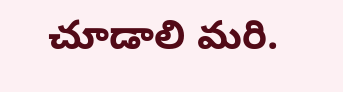చూడాలి మరి.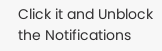Click it and Unblock the Notifications